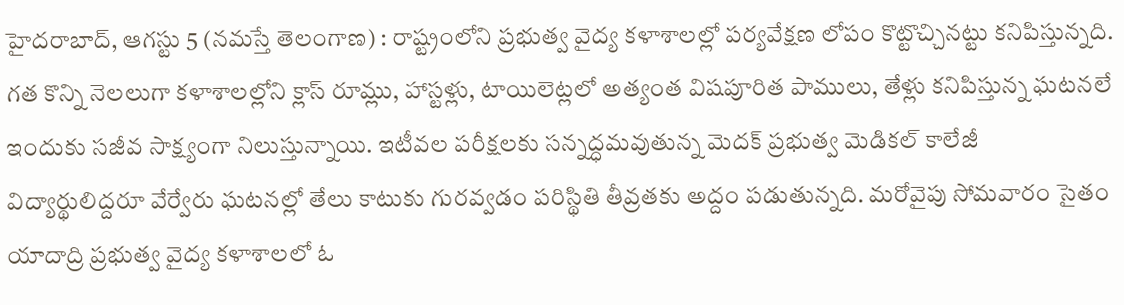హైదరాబాద్, ఆగస్టు 5 (నమస్తే తెలంగాణ) : రాష్ట్రంలోని ప్రభుత్వ వైద్య కళాశాలల్లో పర్యవేక్షణ లోపం కొట్టొచ్చినట్టు కనిపిస్తున్నది. గత కొన్ని నెలలుగా కళాశాలల్లోని క్లాస్ రూమ్లు, హాస్టళ్లు, టాయిలెట్లలో అత్యంత విషపూరిత పాములు, తేళ్లు కనిపిస్తున్న ఘటనలే ఇందుకు సజీవ సాక్ష్యంగా నిలుస్తున్నాయి. ఇటీవల పరీక్షలకు సన్నద్ధమవుతున్న మెదక్ ప్రభుత్వ మెడికల్ కాలేజీ విద్యార్థులిద్దరూ వేర్వేరు ఘటనల్లో తేలు కాటుకు గురవ్వడం పరిస్థితి తీవ్రతకు అద్దం పడుతున్నది. మరోవైపు సోమవారం సైతం యాదాద్రి ప్రభుత్వ వైద్య కళాశాలలో ఓ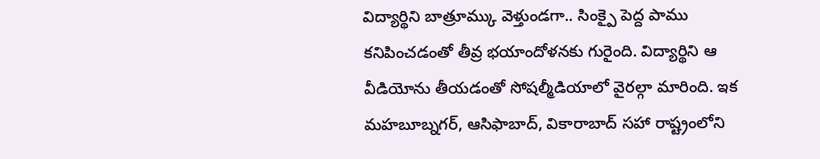విద్యార్థిని బాత్రూమ్కు వెళ్తుండగా.. సింక్పై పెద్ద పాము కనిపించడంతో తీవ్ర భయాందోళనకు గురైంది. విద్యార్థిని ఆ వీడియోను తీయడంతో సోషల్మీడియాలో వైరల్గా మారింది. ఇక మహబూబ్నగర్, ఆసిఫాబాద్, వికారాబాద్ సహా రాష్ట్రంలోని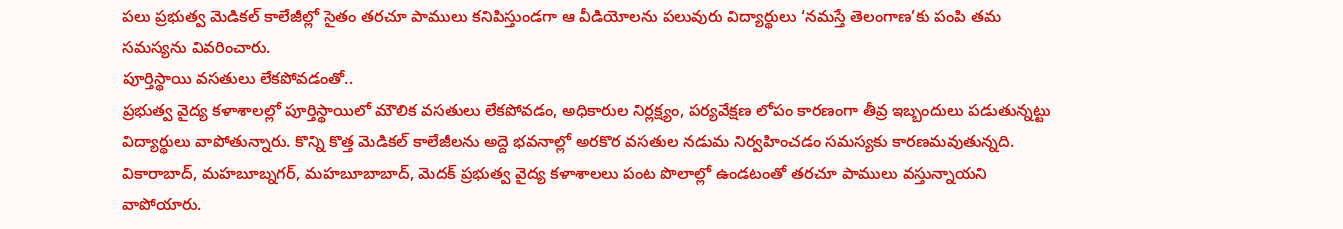పలు ప్రభుత్వ మెడికల్ కాలేజీల్లో సైతం తరచూ పాములు కనిపిస్తుండగా ఆ వీడియోలను పలువురు విద్యార్థులు ‘నమస్తే తెలంగాణ’కు పంపి తమ సమస్యను వివరించారు.
పూర్తిస్థాయి వసతులు లేకపోవడంతో..
ప్రభుత్వ వైద్య కళాశాలల్లో పూర్తిస్థాయిలో మౌలిక వసతులు లేకపోవడం, అధికారుల నిర్లక్ష్యం, పర్యవేక్షణ లోపం కారణంగా తీవ్ర ఇబ్బందులు పడుతున్నట్టు విద్యార్థులు వాపోతున్నారు. కొన్ని కొత్త మెడికల్ కాలేజీలను అద్దె భవనాల్లో అరకొర వసతుల నడుమ నిర్వహించడం సమస్యకు కారణమవుతున్నది. వికారాబాద్, మహబూబ్నగర్, మహబూబాబాద్, మెదక్ ప్రభుత్వ వైద్య కళాశాలలు పంట పొలాల్లో ఉండటంతో తరచూ పాములు వస్తున్నాయని వాపోయారు.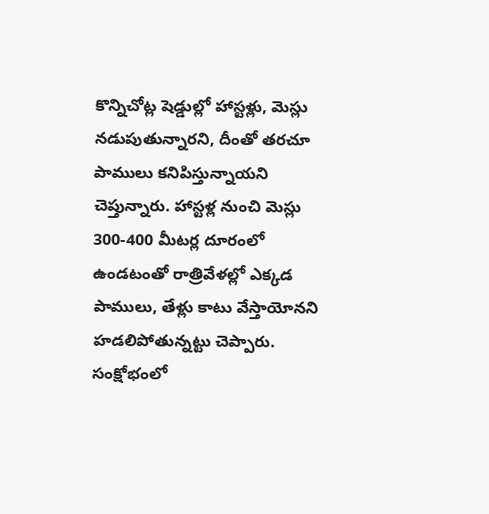కొన్నిచోట్ల షెడ్డుల్లో హాస్టళ్లు, మెస్లు నడుపుతున్నారని, దీంతో తరచూ పాములు కనిపిస్తున్నాయని చెప్తున్నారు. హాస్టళ్ల నుంచి మెస్లు 300-400 మీటర్ల దూరంలో ఉండటంతో రాత్రివేళల్లో ఎక్కడ పాములు, తేళ్లు కాటు వేస్తాయోనని హడలిపోతున్నట్టు చెప్పారు.
సంక్షోభంలో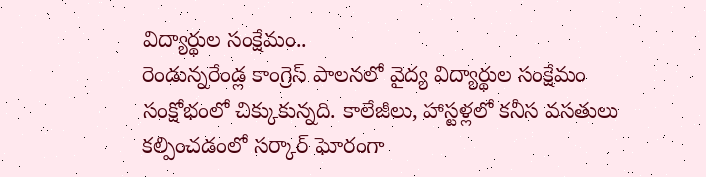విద్యార్థుల సంక్షేమం..
రెండున్నరేండ్ల కాంగ్రెస్ పాలనలో వైద్య విద్యార్థుల సంక్షేమం సంక్షోభంలో చిక్కుకున్నది. కాలేజీలు, హాస్టళ్లలో కనీస వసతులు కల్పించడంలో సర్కార్ ఘోరంగా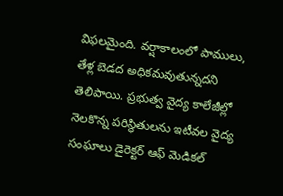విఫలమైంది. వర్షాకాలంలో పాములు, తేళ్ల బెడద అధికమవుతున్నదని తెలిపాయి. ప్రభుత్వ వైద్య కాలేజీల్లో నెలకొన్న పరిస్థితులను ఇటీవల వైద్య సంఘాలు డైరెక్టర్ ఆఫ్ మెడికల్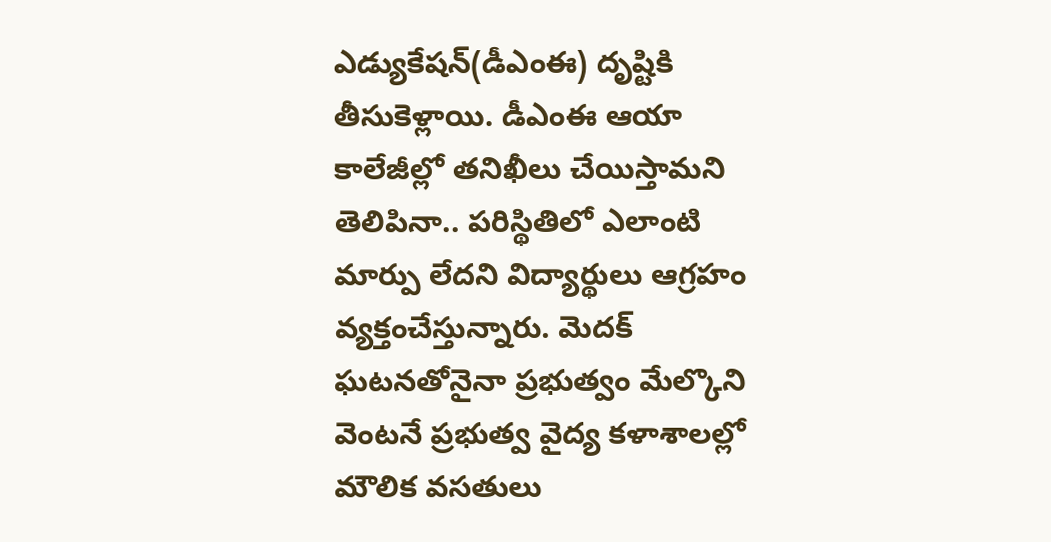ఎడ్యుకేషన్(డీఎంఈ) దృష్టికి తీసుకెళ్లాయి. డీఎంఈ ఆయా కాలేజీల్లో తనిఖీలు చేయిస్తామని తెలిపినా.. పరిస్థితిలో ఎలాంటి మార్పు లేదని విద్యార్థులు ఆగ్రహం వ్యక్తంచేస్తున్నారు. మెదక్ ఘటనతోనైనా ప్రభుత్వం మేల్కొని వెంటనే ప్రభుత్వ వైద్య కళాశాలల్లో మౌలిక వసతులు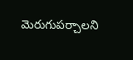మెరుగుపర్చాలని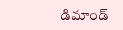డిమాండ్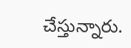చేస్తున్నారు.